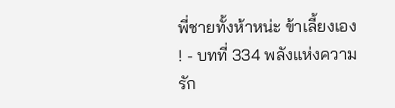พี่ชายทั้งห้าหน่ะ ข้าเลี้ยงเอง ! - บทที่ 334 พลังแห่งความรัก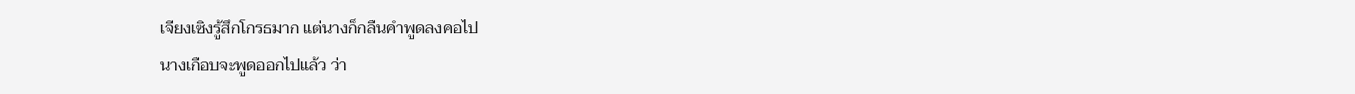เจียงเซิงรู้สึกโกรธมาก แต่นางก็กลืนคำพูดลงคอไป
นางเกือบจะพูดออกไปแล้ว ว่า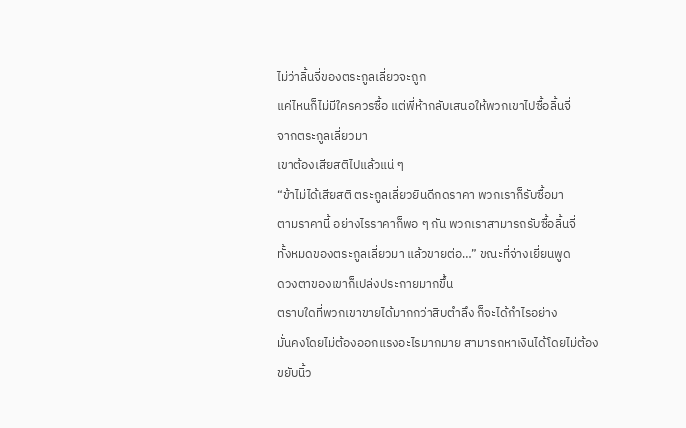ไม่ว่าลิ้นจี่ของตระกูลเลี่ยวจะถูก
แค่ไหนก็ไม่มีใครควรซื้อ แต่พี่ห้ากลับเสนอให้พวกเขาไปซื้อลิ้นจี่
จากตระกูลเลี่ยวมา
เขาต้องเสียสติไปแล้วแน่ ๆ
“ข้าไม่ได้เสียสติ ตระกูลเลี่ยวยินดีกดราคา พวกเราก็รับซื้อมา
ตามราคานี้ อย่างไรราคาก็พอ ๆ กัน พวกเราสามารถรับซื้อลิ้นจี่
ทั้งหมดของตระกูลเลี่ยวมา แล้วขายต่อ…” ขณะที่จ่างเยี่ยนพูด
ดวงตาของเขาก็เปล่งประกายมากขึ้น
ตราบใดที่พวกเขาขายได้มากกว่าสิบตำลึง ก็จะได้กำไรอย่าง
มั่นคงโดยไม่ต้องออกแรงอะไรมากมาย สามารถหาเงินได้โดยไม่ต้อง
ขยับนิ้ว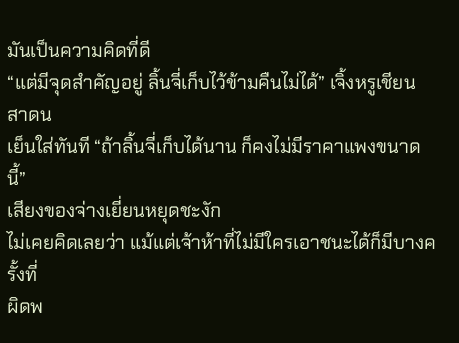มันเป็นความคิดที่ดี
“แต่มีจุดสำคัญอยู่ ลิ้นจี่เก็บไว้ข้ามคืนไม่ได้” เจิ้งหรูเชียนสาดน
เย็นใส่ทันที “ถ้าลิ้นจี่เก็บได้นาน ก็คงไม่มีราคาแพงขนาดนี้”
เสียงของจ่างเยี่ยนหยุดชะงัก
ไม่เคยคิดเลยว่า แม้แต่เจ้าห้าที่ไม่มีใครเอาชนะได้ก็มีบางครั้งที่
ผิดพ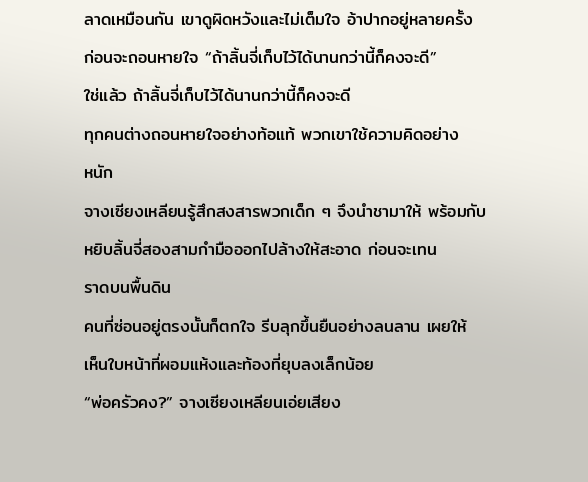ลาดเหมือนกัน เขาดูผิดหวังและไม่เต็มใจ อ้าปากอยู่หลายครั้ง
ก่อนจะถอนหายใจ “ถ้าลิ้นจี่เก็บไว้ได้นานกว่านี้ก็คงจะดี”
ใช่แล้ว ถ้าลิ้นจี่เก็บไว้ได้นานกว่านี้ก็คงจะดี
ทุกคนต่างถอนหายใจอย่างท้อแท้ พวกเขาใช้ความคิดอย่าง
หนัก
จางเซียงเหลียนรู้สึกสงสารพวกเด็ก ๆ จึงนำชามาให้ พร้อมกับ
หยิบลิ้นจี่สองสามกำมือออกไปล้างให้สะอาด ก่อนจะเทน
ราดบนพื้นดิน
คนที่ซ่อนอยู่ตรงนั้นก็ตกใจ รีบลุกขึ้นยืนอย่างลนลาน เผยให้
เห็นใบหน้าที่ผอมแห้งและท้องที่ยุบลงเล็กน้อย
“พ่อครัวคง?” จางเซียงเหลียนเอ่ยเสียง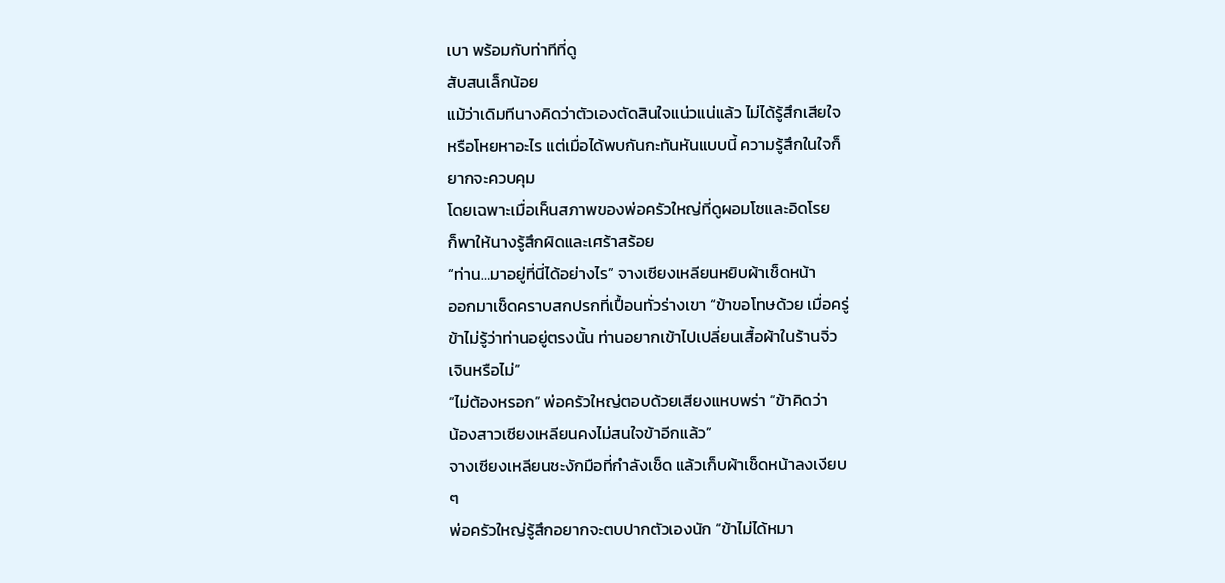เบา พร้อมกับท่าทีที่ดู
สับสนเล็กน้อย
แม้ว่าเดิมทีนางคิดว่าตัวเองตัดสินใจแน่วแน่แล้ว ไม่ได้รู้สึกเสียใจ
หรือโหยหาอะไร แต่เมื่อได้พบกันกะทันหันแบบนี้ ความรู้สึกในใจก็
ยากจะควบคุม
โดยเฉพาะเมื่อเห็นสภาพของพ่อครัวใหญ่ที่ดูผอมโซและอิดโรย
ก็พาให้นางรู้สึกผิดและเศร้าสร้อย
“ท่าน…มาอยู่ที่นี่ได้อย่างไร” จางเซียงเหลียนหยิบผ้าเช็ดหน้า
ออกมาเช็ดคราบสกปรกที่เปื้อนทั่วร่างเขา “ข้าขอโทษด้วย เมื่อครู่
ข้าไม่รู้ว่าท่านอยู่ตรงนั้น ท่านอยากเข้าไปเปลี่ยนเสื้อผ้าในร้านจิ่ว
เจินหรือไม่”
“ไม่ต้องหรอก” พ่อครัวใหญ่ตอบด้วยเสียงแหบพร่า “ข้าคิดว่า
น้องสาวเซียงเหลียนคงไม่สนใจข้าอีกแล้ว”
จางเซียงเหลียนชะงักมือที่กำลังเช็ด แล้วเก็บผ้าเช็ดหน้าลงเงียบ
ๆ
พ่อครัวใหญ่รู้สึกอยากจะตบปากตัวเองนัก “ข้าไม่ได้หมา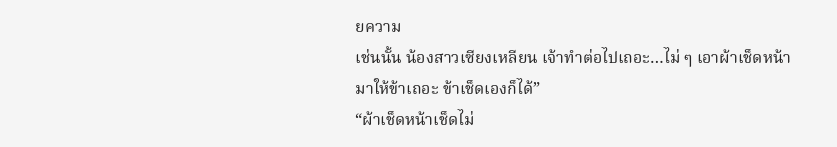ยความ
เช่นนั้น น้องสาวเซียงเหลียน เจ้าทำต่อไปเถอะ…ไม่ ๆ เอาผ้าเช็ดหน้า
มาให้ข้าเถอะ ข้าเช็ดเองก็ได้”
“ผ้าเช็ดหน้าเช็ดไม่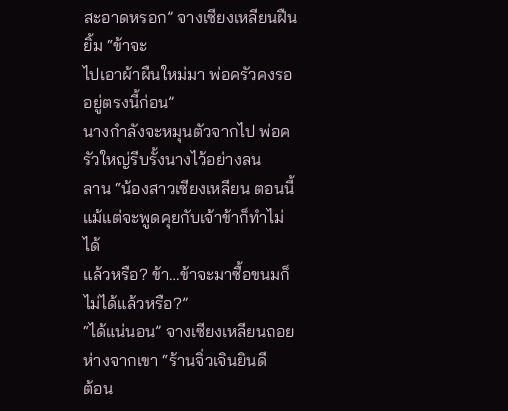สะอาดหรอก” จางเซียงเหลียนฝืนยิ้ม “ข้าจะ
ไปเอาผ้าผืนใหม่มา พ่อครัวคงรออยู่ตรงนี้ก่อน”
นางกำลังจะหมุนตัวจากไป พ่อครัวใหญ่รีบรั้งนางไว้อย่างลน
ลาน “น้องสาวเซียงเหลียน ตอนนี้แม้แต่จะพูดคุยกับเจ้าข้าก็ทำไม่ได้
แล้วหรือ? ข้า…ข้าจะมาซื้อขนมก็ไม่ได้แล้วหรือ?”
“ได้แน่นอน” จางเซียงเหลียนถอยห่างจากเขา “ร้านจิ่วเจินยินดี
ต้อน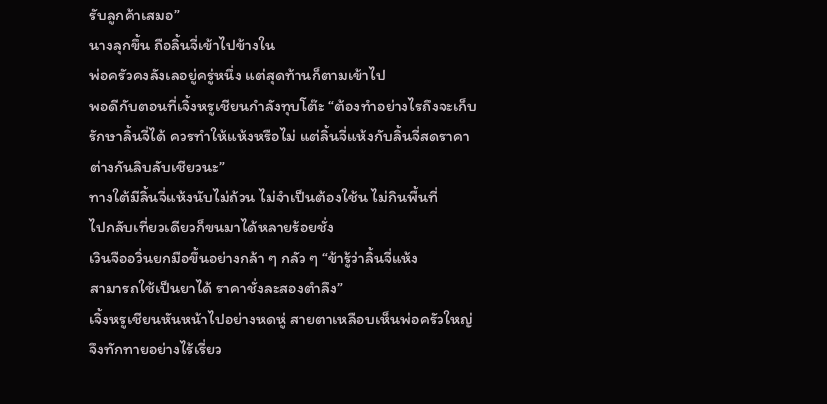รับลูกค้าเสมอ”
นางลุกขึ้น ถือลิ้นจี่เข้าไปข้างใน
พ่อครัวคงลังเลอยู่ครู่หนึ่ง แต่สุดท้านก็ตามเข้าไป
พอดีกับตอนที่เจิ้งหรูเชียนกำลังทุบโต๊ะ “ต้องทำอย่างไรถึงจะเก็บ
รักษาลิ้นจี่ได้ ควรทำให้แห้งหรือไม่ แต่ลิ้นจี่แห้งกับลิ้นจี่สดราคา
ต่างกันลิบลับเชียวนะ”
ทางใต้มีลิ้นจี่แห้งนับไม่ถ้วน ไม่จำเป็นต้องใช้น ไม่กินพื้นที่
ไปกลับเที่ยวเดียวก็ขนมาได้หลายร้อยชั่ง
เวินจืออวิ่นยกมือขึ้นอย่างกล้า ๆ กลัว ๆ “ข้ารู้ว่าลิ้นจี่แห้ง
สามารถใช้เป็นยาได้ ราคาชั่งละสองตำลึง”
เจิ้งหรูเชียนหันหน้าไปอย่างหดหู่ สายตาเหลือบเห็นพ่อครัวใหญ่
จึงทักทายอย่างไร้เรี่ยว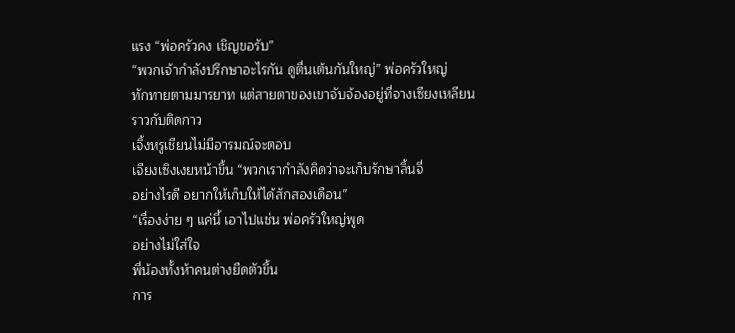แรง “พ่อครัวคง เชิญขอรับ”
“พวกเจ้ากำลังปรึกษาอะไรกัน ดูตื่นเต้นกันใหญ่” พ่อครัวใหญ่
ทักทายตามมารยาท แต่สายตาของเขาจับจ้องอยู่ที่จางเซียงเหลียน
ราวกับติดกาว
เจิ้งหรูเชียนไม่มีอารมณ์จะตอบ
เจียงเซิงเงยหน้าขึ้น “พวกเรากำลังคิดว่าจะเก็บรักษาลิ้นจี่
อย่างไรดี อยากให้เก็บให้ได้สักสองเดือน”
“เรื่องง่าย ๆ แค่นี้ เอาไปแช่น พ่อครัวใหญ่พูด
อย่างไม่ใส่ใจ
พี่น้องทั้งห้าคนต่างยืดตัวขึ้น
การ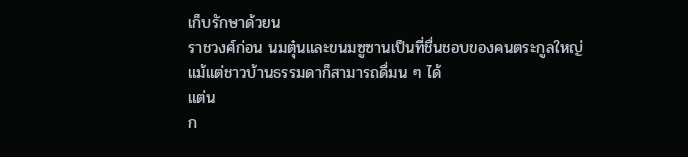เก็บรักษาด้วยน
ราชวงศ์ก่อน นมตุ๋นและขนมซูซานเป็นที่ชื่นชอบของคนตระกูลใหญ่
แม้แต่ชาวบ้านธรรมดาก็สามารถดื่มน ๆ ได้
แต่น
ก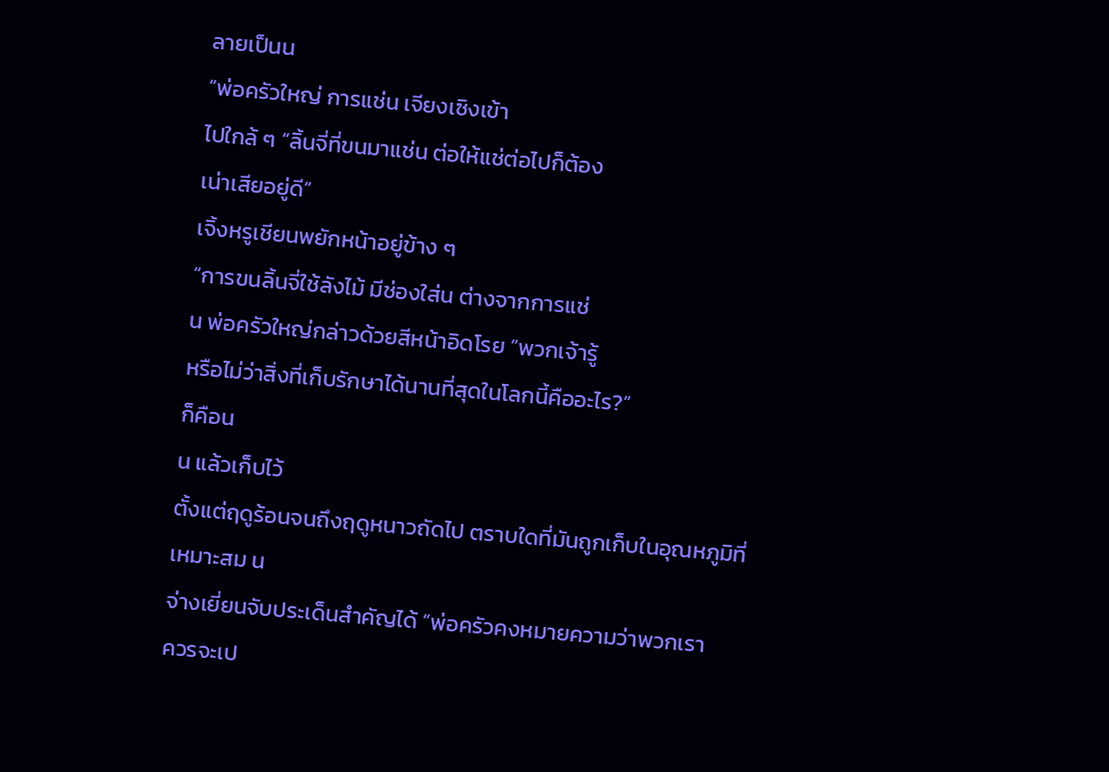ลายเป็นน
“พ่อครัวใหญ่ การแช่น เจียงเซิงเข้า
ไปใกล้ ๆ “ลิ้นจี่ที่ขนมาแช่น ต่อให้แช่ต่อไปก็ต้อง
เน่าเสียอยู่ดี”
เจิ้งหรูเชียนพยักหน้าอยู่ข้าง ๆ
“การขนลิ้นจี่ใช้ลังไม้ มีช่องใส่น ต่างจากการแช่
น พ่อครัวใหญ่กล่าวด้วยสีหน้าอิดโรย “พวกเจ้ารู้
หรือไม่ว่าสิ่งที่เก็บรักษาได้นานที่สุดในโลกนี้คืออะไร?”
ก็คือน
น แล้วเก็บไว้
ตั้งแต่ฤดูร้อนจนถึงฤดูหนาวถัดไป ตราบใดที่มันถูกเก็บในอุณหภูมิที่
เหมาะสม น
จ่างเยี่ยนจับประเด็นสำคัญได้ “พ่อครัวคงหมายความว่าพวกเรา
ควรจะเป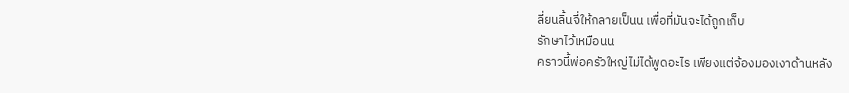ลี่ยนลิ้นจี่ให้กลายเป็นน เพื่อที่มันจะได้ถูกเก็บ
รักษาไว้เหมือนน
คราวนี้พ่อครัวใหญ่ไม่ได้พูดอะไร เพียงแต่จ้องมองเงาด้านหลัง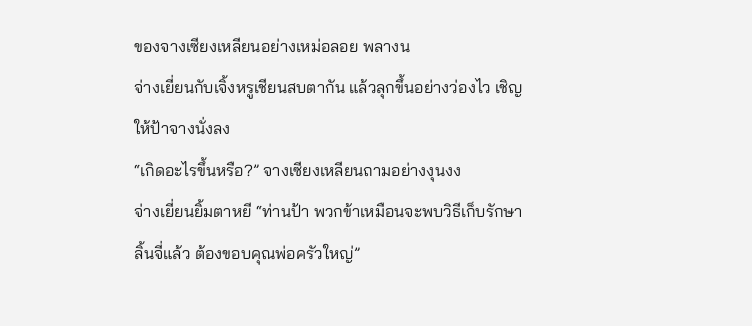ของจางเซียงเหลียนอย่างเหม่อลอย พลางน
จ่างเยี่ยนกับเจิ้งหรูเชียนสบตากัน แล้วลุกขึ้นอย่างว่องไว เชิญ
ให้ป้าจางนั่งลง
“เกิดอะไรขึ้นหรือ?” จางเซียงเหลียนถามอย่างงุนงง
จ่างเยี่ยนยิ้มตาหยี “ท่านป้า พวกข้าเหมือนจะพบวิธีเก็บรักษา
ลิ้นจี่แล้ว ต้องขอบคุณพ่อครัวใหญ่”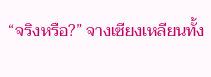“จริงหรือ?” จางเซียงเหลียนทั้ง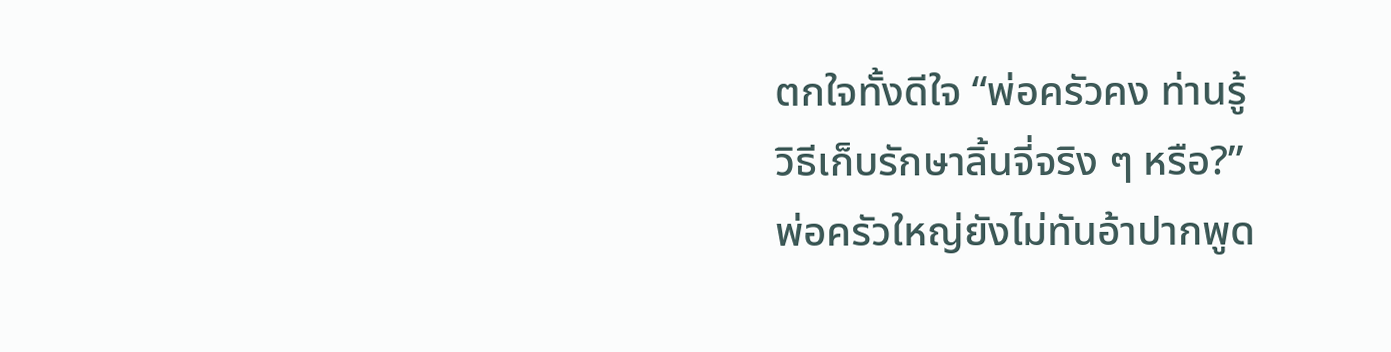ตกใจทั้งดีใจ “พ่อครัวคง ท่านรู้
วิธีเก็บรักษาลิ้นจี่จริง ๆ หรือ?”
พ่อครัวใหญ่ยังไม่ทันอ้าปากพูด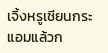เจิ้งหรูเชียนกระแอมแล้วก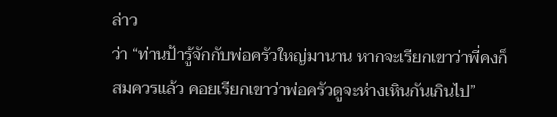ล่าว
ว่า “ท่านป้ารู้จักกับพ่อครัวใหญ่มานาน หากจะเรียกเขาว่าพี่คงก็
สมควรแล้ว คอยเรียกเขาว่าพ่อครัวดูจะห่างเหินกันเกินไป”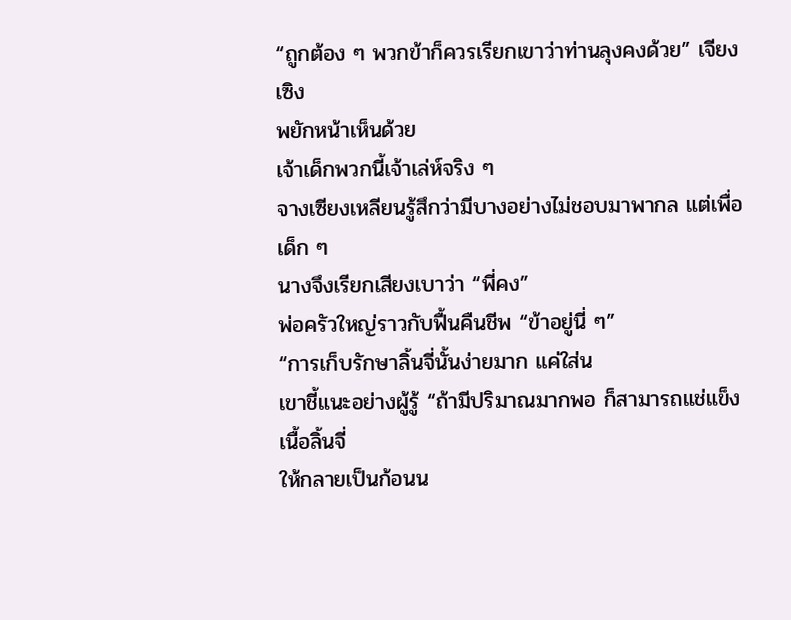“ถูกต้อง ๆ พวกข้าก็ควรเรียกเขาว่าท่านลุงคงด้วย” เจียงเซิง
พยักหน้าเห็นด้วย
เจ้าเด็กพวกนี้เจ้าเล่ห์จริง ๆ
จางเซียงเหลียนรู้สึกว่ามีบางอย่างไม่ชอบมาพากล แต่เพื่อเด็ก ๆ
นางจึงเรียกเสียงเบาว่า “พี่คง”
พ่อครัวใหญ่ราวกับฟื้นคืนชีพ “ข้าอยู่นี่ ๆ”
“การเก็บรักษาลิ้นจี่นั้นง่ายมาก แค่ใส่น
เขาชี้แนะอย่างผู้รู้ “ถ้ามีปริมาณมากพอ ก็สามารถแช่แข็งเนื้อลิ้นจี่
ให้กลายเป็นก้อนน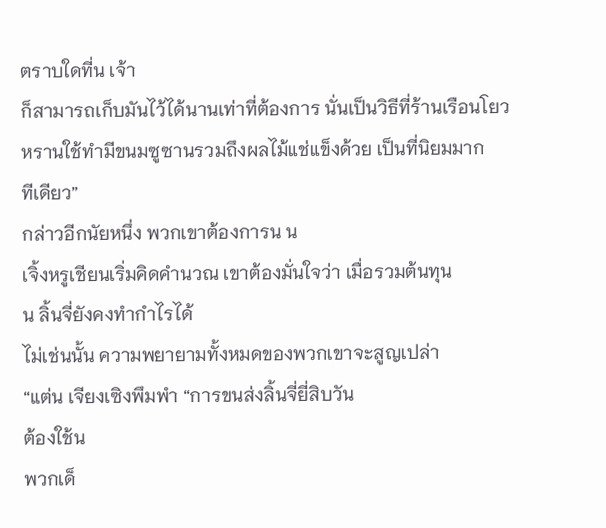ตราบใดที่น เจ้า
ก็สามารถเก็บมันไว้ได้นานเท่าที่ต้องการ นั่นเป็นวิธีที่ร้านเรือนโยว
หรานใช้ทำมีขนมซูซานรวมถึงผลไม้แช่แข็งด้วย เป็นที่นิยมมาก
ทีเดียว”
กล่าวอีกนัยหนึ่ง พวกเขาต้องการน น
เจิ้งหรูเชียนเริ่มคิดคำนวณ เขาต้องมั่นใจว่า เมื่อรวมต้นทุน
น ลิ้นจี่ยังคงทำกำไรได้
ไม่เช่นนั้น ความพยายามทั้งหมดของพวกเขาจะสูญเปล่า
“แต่น เจียงเซิงพึมพำ “การขนส่งลิ้นจี่ยี่สิบวัน
ต้องใช้น
พวกเด็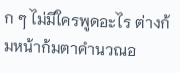ก ๆ ไม่มีใครพูดอะไร ต่างก้มหน้าก้มตาคำนวณอ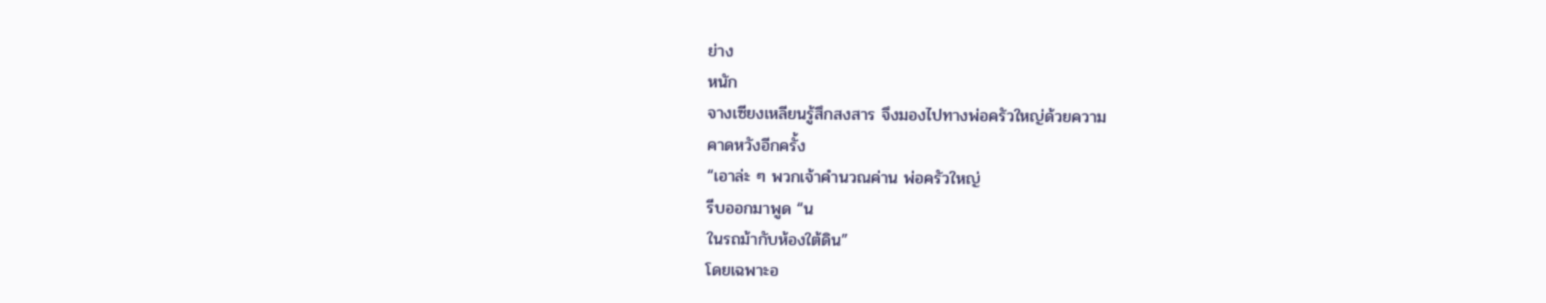ย่าง
หนัก
จางเซียงเหลียนรู้สึกสงสาร จึงมองไปทางพ่อครัวใหญ่ด้วยความ
คาดหวังอีกครั้ง
“เอาล่ะ ๆ พวกเจ้าคำนวณค่าน พ่อครัวใหญ่
รีบออกมาพูด “น
ในรถม้ากับห้องใต้ดิน”
โดยเฉพาะอ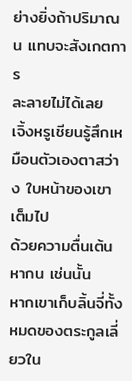ย่างยิ่งถ้าปริมาณน แทบจะสังเกตการ
ละลายไม่ได้เลย
เจิ้งหรูเชียนรู้สึกเหมือนตัวเองตาสว่าง ใบหน้าของเขาเต็มไป
ด้วยความตื่นเต้น
หากน เช่นนั้น
หากเขาเก็บลิ้นจี่ทั้งหมดของตระกูลเลี่ยวใน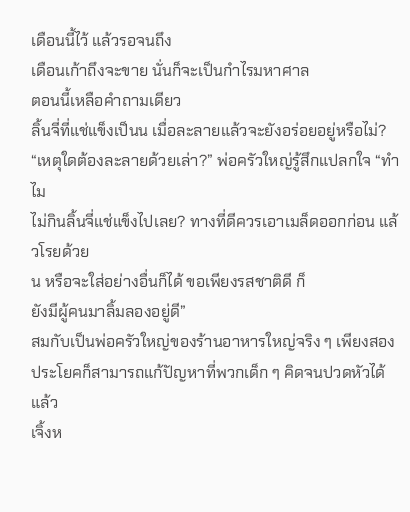เดือนนี้ไว้ แล้วรอจนถึง
เดือนเก้าถึงจะขาย นั่นก็จะเป็นกำไรมหาศาล
ตอนนี้เหลือคำถามเดียว
ลิ้นจี่ที่แช่แข็งเป็นน เมื่อละลายแล้วจะยังอร่อยอยู่หรือไม่?
“เหตุใดต้องละลายด้วยเล่า?” พ่อครัวใหญ่รู้สึกแปลกใจ “ทำไม
ไม่กินลิ้นจี่แช่แข็งไปเลย? ทางที่ดีควรเอาเมล็ดออกก่อน แล้วโรยด้วย
น หรือจะใส่อย่างอื่นก็ได้ ขอเพียงรสชาติดี ก็
ยังมีผู้คนมาลิ้มลองอยู่ดี”
สมกับเป็นพ่อครัวใหญ่ของร้านอาหารใหญ่จริง ๆ เพียงสอง
ประโยคก็สามารถแก้ปัญหาที่พวกเด็ก ๆ คิดจนปวดหัวได้แล้ว
เจิ้งห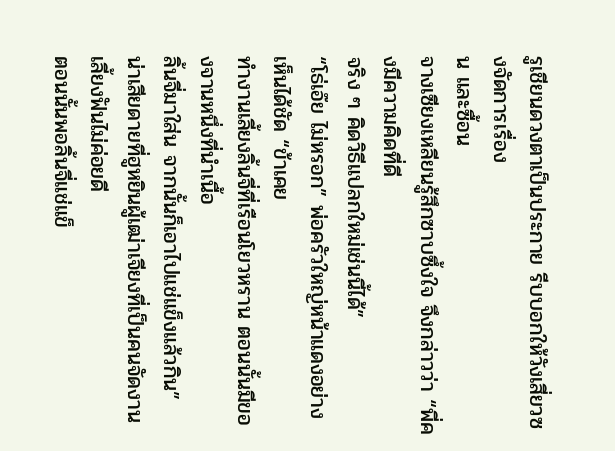รูเชียนดวงตาเป็นประกาย รีบบอกให้วังเสี่ยวซงจัดการเรื่อง
น และซื้อน
จางเซียงเหลียนรู้สึกซาบซึ้งใจ จึงกล่าวว่า “พี่คงมีความคิดที่ดี
จริง ๆ คิดวิธีแปลกใหม่เช่นนี้ได้”
“โธ่เอ๊ย ไม่หรอก” พ่อครัวใหญ่หน้าแดงอย่างเห็นได้ชัด “ข้าเคย
ทำงานเลี้ยงลิ้นจี่ที่เรือนโยวหราน ตอนนั้นมีของจานหนึ่งที่นำเนื้อ
ลิ้นจี่มาใส่น จากนั้นก็เอาไปแช่แข็งแล้วกิน”
น่าเสียดายที่ฮูหยินผู้เฒ่าเจียงที่เป็นคนจัดงานเลี้ยงฟันไม่ค่อยดี
ตอนนั้นพอลิ้นจี่แช่แข็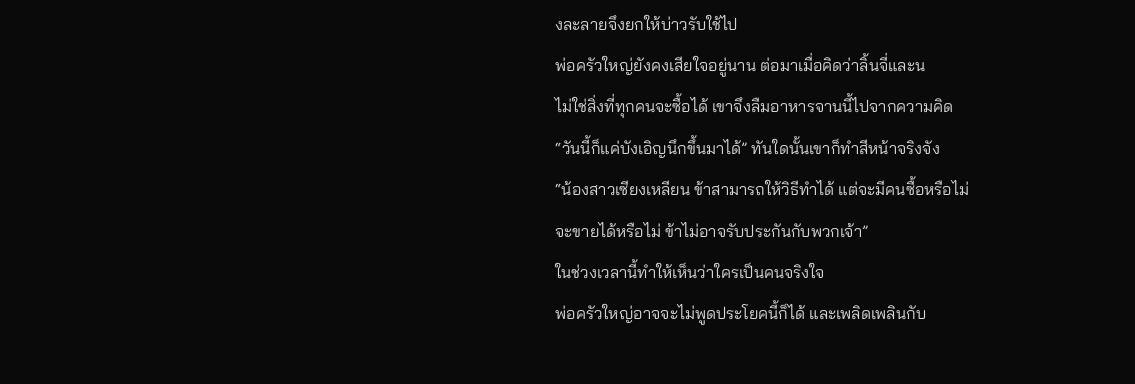งละลายจึงยกให้บ่าวรับใช้ไป
พ่อครัวใหญ่ยังคงเสียใจอยู่นาน ต่อมาเมื่อคิดว่าลิ้นจี่และน
ไม่ใช่สิ่งที่ทุกคนจะซื้อได้ เขาจึงลืมอาหารจานนี้ไปจากความคิด
“วันนี้ก็แค่บังเอิญนึกขึ้นมาได้” ทันใดนั้นเขาก็ทำสีหน้าจริงจัง
“น้องสาวเซียงเหลียน ข้าสามารถให้วิธีทำได้ แต่จะมีคนซื้อหรือไม่
จะขายได้หรือไม่ ข้าไม่อาจรับประกันกับพวกเจ้า”
ในช่วงเวลานี้ทำให้เห็นว่าใครเป็นคนจริงใจ
พ่อครัวใหญ่อาจจะไม่พูดประโยคนี้ก็ได้ และเพลิดเพลินกับ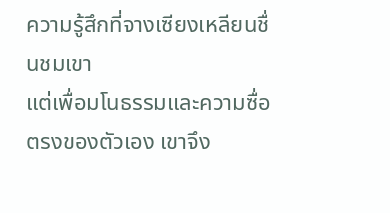ความรู้สึกที่จางเซียงเหลียนชื่นชมเขา
แต่เพื่อมโนธรรมและความซื่อตรงของตัวเอง เขาจึง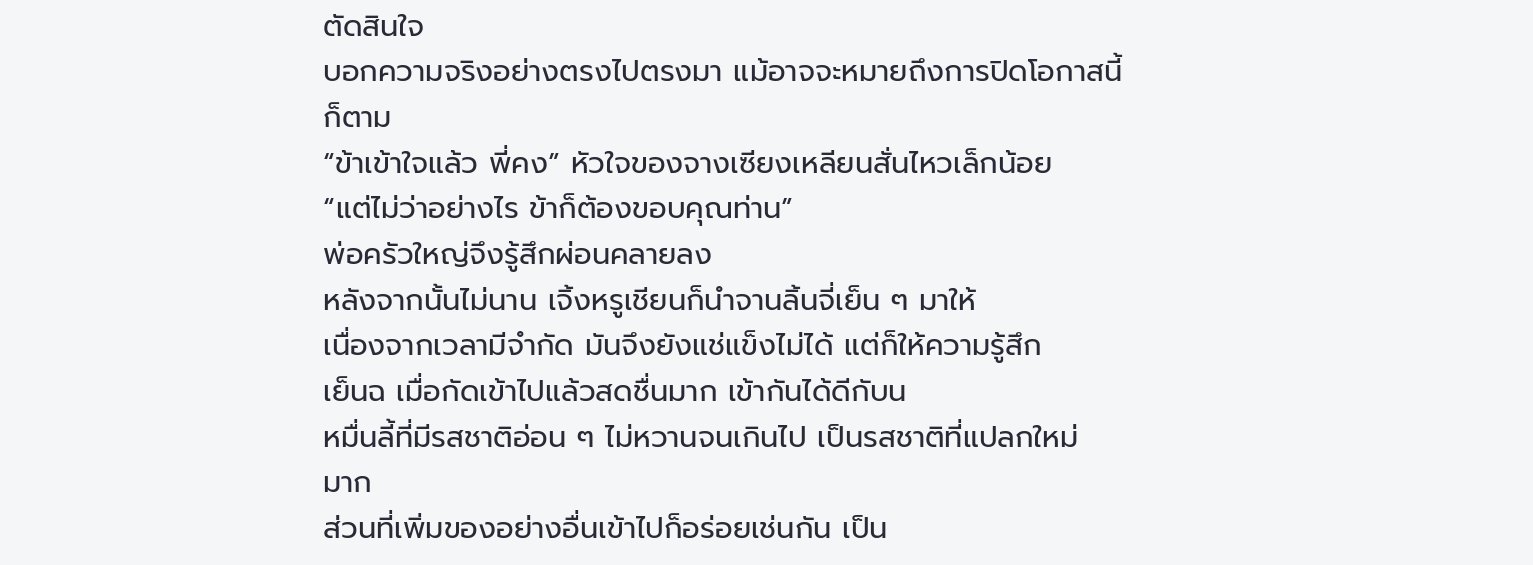ตัดสินใจ
บอกความจริงอย่างตรงไปตรงมา แม้อาจจะหมายถึงการปิดโอกาสนี้
ก็ตาม
“ข้าเข้าใจแล้ว พี่คง” หัวใจของจางเซียงเหลียนสั่นไหวเล็กน้อย
“แต่ไม่ว่าอย่างไร ข้าก็ต้องขอบคุณท่าน”
พ่อครัวใหญ่จึงรู้สึกผ่อนคลายลง
หลังจากนั้นไม่นาน เจิ้งหรูเชียนก็นำจานลิ้นจี่เย็น ๆ มาให้
เนื่องจากเวลามีจำกัด มันจึงยังแช่แข็งไม่ได้ แต่ก็ให้ความรู้สึก
เย็นฉ เมื่อกัดเข้าไปแล้วสดชื่นมาก เข้ากันได้ดีกับน
หมื่นลี้ที่มีรสชาติอ่อน ๆ ไม่หวานจนเกินไป เป็นรสชาติที่แปลกใหม่
มาก
ส่วนที่เพิ่มของอย่างอื่นเข้าไปก็อร่อยเช่นกัน เป็น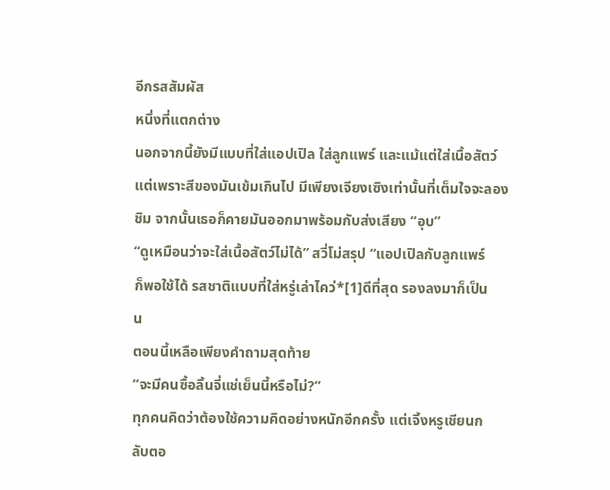อีกรสสัมผัส
หนึ่งที่แตกต่าง
นอกจากนี้ยังมีแบบที่ใส่แอปเปิล ใส่ลูกแพร์ และแม้แต่ใส่เนื้อสัตว์
แต่เพราะสีของมันเข้มเกินไป มีเพียงเจียงเซิงเท่านั้นที่เต็มใจจะลอง
ชิม จากนั้นเธอก็คายมันออกมาพร้อมกับส่งเสียง “อุบ”
“ดูเหมือนว่าจะใส่เนื้อสัตว์ไม่ได้” สวี่โม่สรุป “แอปเปิลกับลูกแพร์
ก็พอใช้ได้ รสชาติแบบที่ใส่หรู่เล่าไคว่*[1]ดีที่สุด รองลงมาก็เป็น
น
ตอนนี้เหลือเพียงคำถามสุดท้าย
“จะมีคนซื้อลิ้นจี่แช่เย็นนี้หรือไม่?”
ทุกคนคิดว่าต้องใช้ความคิดอย่างหนักอีกครั้ง แต่เจิ้งหรูเชียนก
ลับตอ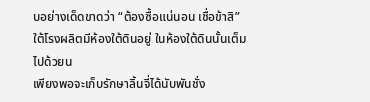บอย่างเด็ดขาดว่า “ต้องซื้อแน่นอน เชื่อข้าสิ”
ใต้โรงผลิตมีห้องใต้ดินอยู่ ในห้องใต้ดินนั้นเต็มไปด้วยน
เพียงพอจะเก็บรักษาลิ้นจี่ได้นับพันชั่ง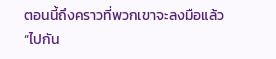ตอนนี้ถึงคราวที่พวกเขาจะลงมือแล้ว
“ไปกัน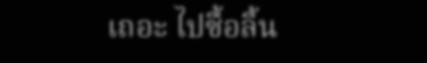เถอะ ไปซื้อลิ้น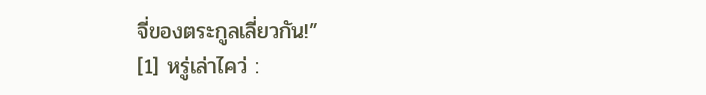จี่ของตระกูลเลี่ยวกัน!”
[1] หรู่เล่าไคว่ :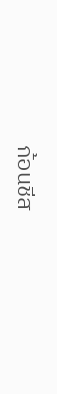ก้อนชีส